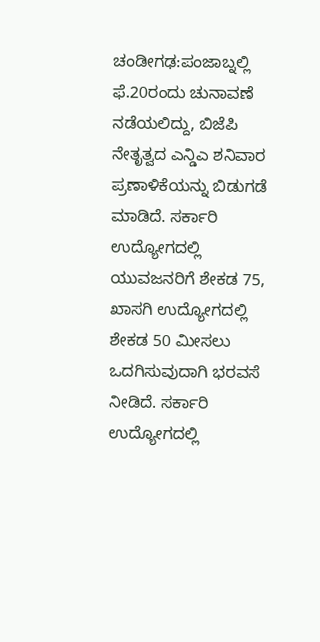ಚಂಡೀಗಢ:ಪಂಜಾಬ್ನಲ್ಲಿ ಫೆ.20ರಂದು ಚುನಾವಣೆ ನಡೆಯಲಿದ್ದು, ಬಿಜೆಪಿ ನೇತೃತ್ವದ ಎನ್ಡಿಎ ಶನಿವಾರ ಪ್ರಣಾಳಿಕೆಯನ್ನು ಬಿಡುಗಡೆ ಮಾಡಿದೆ. ಸರ್ಕಾರಿ ಉದ್ಯೋಗದಲ್ಲಿ ಯುವಜನರಿಗೆ ಶೇಕಡ 75, ಖಾಸಗಿ ಉದ್ಯೋಗದಲ್ಲಿ ಶೇಕಡ 50 ಮೀಸಲು ಒದಗಿಸುವುದಾಗಿ ಭರವಸೆ ನೀಡಿದೆ. ಸರ್ಕಾರಿ ಉದ್ಯೋಗದಲ್ಲಿ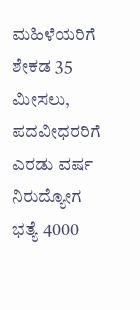ಮಹಿಳೆಯರಿಗೆ ಶೇಕಡ 35 ಮೀಸಲು, ಪದವೀಧರರಿಗೆ ಎರಡು ವರ್ಷ ನಿರುದ್ಯೋಗ ಭತ್ಯೆ 4000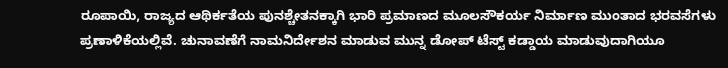ರೂಪಾಯಿ, ರಾಜ್ಯದ ಆಥಿರ್ಕತೆಯ ಪುನಶ್ಚೇತನಕ್ಕಾಗಿ ಭಾರಿ ಪ್ರಮಾಣದ ಮೂಲಸೌಕರ್ಯ ನಿರ್ಮಾಣ ಮುಂತಾದ ಭರವಸೆಗಳು ಪ್ರಣಾಳಿಕೆಯಲ್ಲಿವೆ. ಚುನಾವಣೆಗೆ ನಾಮನಿರ್ದೇಶನ ಮಾಡುವ ಮುನ್ನ ಡೋಪ್ ಟೆಸ್ಟ್ ಕಡ್ಡಾಯ ಮಾಡುವುದಾಗಿಯೂ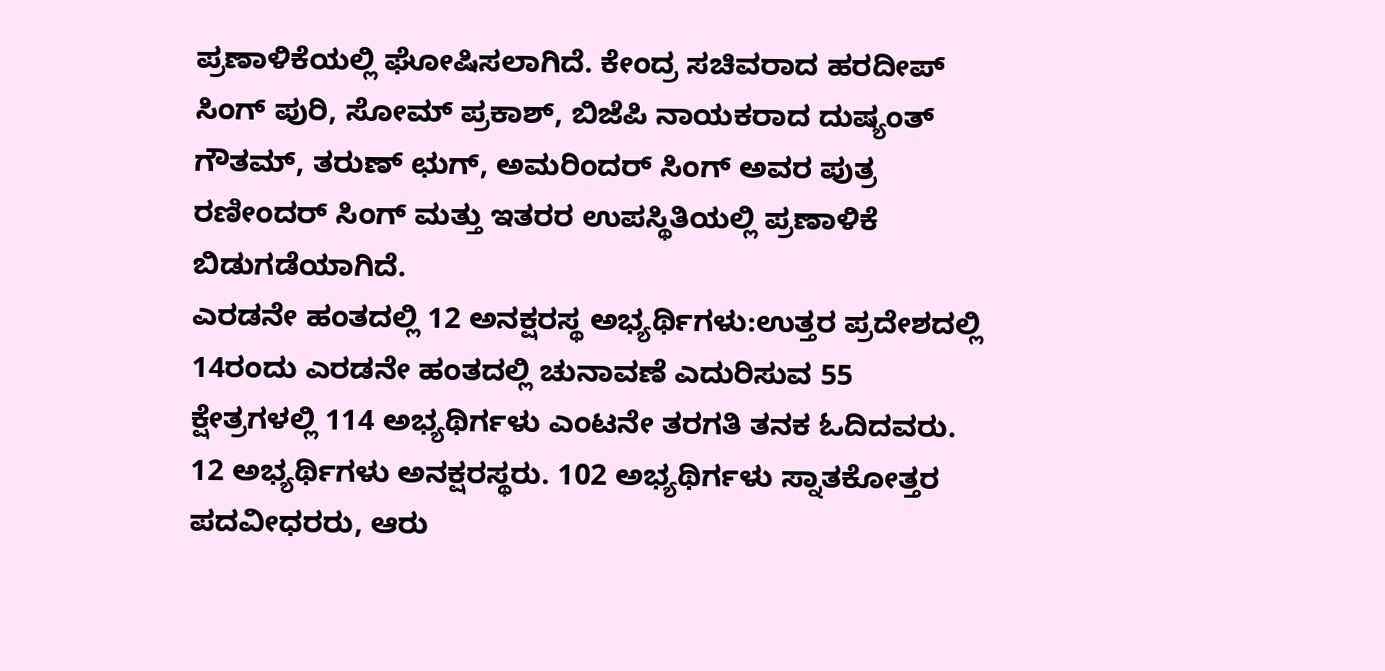ಪ್ರಣಾಳಿಕೆಯಲ್ಲಿ ಘೋಷಿಸಲಾಗಿದೆ. ಕೇಂದ್ರ ಸಚಿವರಾದ ಹರದೀಪ್ ಸಿಂಗ್ ಪುರಿ, ಸೋಮ್ ಪ್ರಕಾಶ್, ಬಿಜೆಪಿ ನಾಯಕರಾದ ದುಷ್ಯಂತ್ ಗೌತಮ್, ತರುಣ್ ಛುಗ್, ಅಮರಿಂದರ್ ಸಿಂಗ್ ಅವರ ಪುತ್ರ ರಣೀಂದರ್ ಸಿಂಗ್ ಮತ್ತು ಇತರರ ಉಪಸ್ಥಿತಿಯಲ್ಲಿ ಪ್ರಣಾಳಿಕೆ ಬಿಡುಗಡೆಯಾಗಿದೆ.
ಎರಡನೇ ಹಂತದಲ್ಲಿ 12 ಅನಕ್ಷರಸ್ಥ ಅಭ್ಯರ್ಥಿಗಳು:ಉತ್ತರ ಪ್ರದೇಶದಲ್ಲಿ 14ರಂದು ಎರಡನೇ ಹಂತದಲ್ಲಿ ಚುನಾವಣೆ ಎದುರಿಸುವ 55 ಕ್ಷೇತ್ರಗಳಲ್ಲಿ 114 ಅಭ್ಯಥಿರ್ಗಳು ಎಂಟನೇ ತರಗತಿ ತನಕ ಓದಿದವರು. 12 ಅಭ್ಯರ್ಥಿಗಳು ಅನಕ್ಷರಸ್ಥರು. 102 ಅಭ್ಯಥಿರ್ಗಳು ಸ್ನಾತಕೋತ್ತರ ಪದವೀಧರರು, ಆರು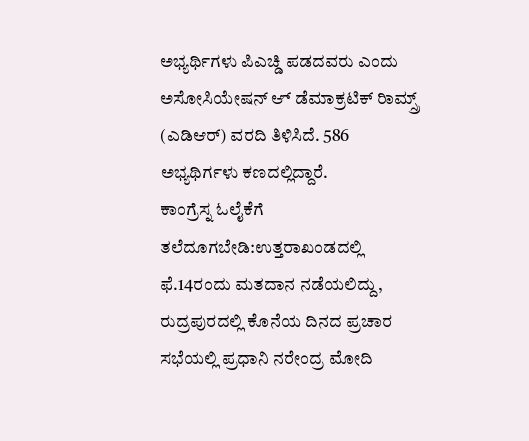ಅಭ್ಯರ್ಥಿಗಳು ಪಿಎಚ್ಡಿ ಪಡದವರು ಎಂದು ಅಸೋಸಿಯೇಷನ್ ಆ್ ಡೆಮಾಕ್ರಟಿಕ್ ರಿಾಮ್ಸ್ರ್ (ಎಡಿಆರ್) ವರದಿ ತಿಳಿಸಿದೆ. 586 ಅಭ್ಯಥಿರ್ಗಳು ಕಣದಲ್ಲಿದ್ದಾರೆ.
ಕಾಂಗ್ರೆಸ್ನ ಓಲೈಕೆಗೆ ತಲೆದೂಗಬೇಡಿ:ಉತ್ತರಾಖಂಡದಲ್ಲಿ ಫೆ.14ರಂದು ಮತದಾನ ನಡೆಯಲಿದ್ದು, ರುದ್ರಪುರದಲ್ಲಿ ಕೊನೆಯ ದಿನದ ಪ್ರಚಾರ ಸಭೆಯಲ್ಲಿ ಪ್ರಧಾನಿ ನರೇಂದ್ರ ಮೋದಿ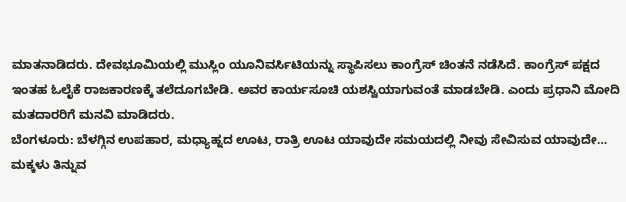ಮಾತನಾಡಿದರು. ದೇವಭೂಮಿಯಲ್ಲಿ ಮುಸ್ಲಿಂ ಯೂನಿವರ್ಸಿಟಿಯನ್ನು ಸ್ಥಾಪಿಸಲು ಕಾಂಗ್ರೆಸ್ ಚಿಂತನೆ ನಡೆಸಿದೆ. ಕಾಂಗ್ರೆಸ್ ಪಕ್ಷದ ಇಂತಹ ಓಲೈಕೆ ರಾಜಕಾರಣಕ್ಕೆ ತಲೆದೂಗಬೇಡಿ. ಅವರ ಕಾರ್ಯಸೂಚಿ ಯಶಸ್ವಿಯಾಗುವಂತೆ ಮಾಡಬೇಡಿ. ಎಂದು ಪ್ರಧಾನಿ ಮೋದಿ ಮತದಾರರಿಗೆ ಮನವಿ ಮಾಡಿದರು.
ಬೆಂಗಳೂರು: ಬೆಳಗ್ಗಿನ ಉಪಹಾರ, ಮಧ್ಯಾಹ್ನದ ಊಟ, ರಾತ್ರಿ ಊಟ ಯಾವುದೇ ಸಮಯದಲ್ಲಿ ನೀವು ಸೇವಿಸುವ ಯಾವುದೇ…
ಮಕ್ಕಳು ತಿನ್ನುವ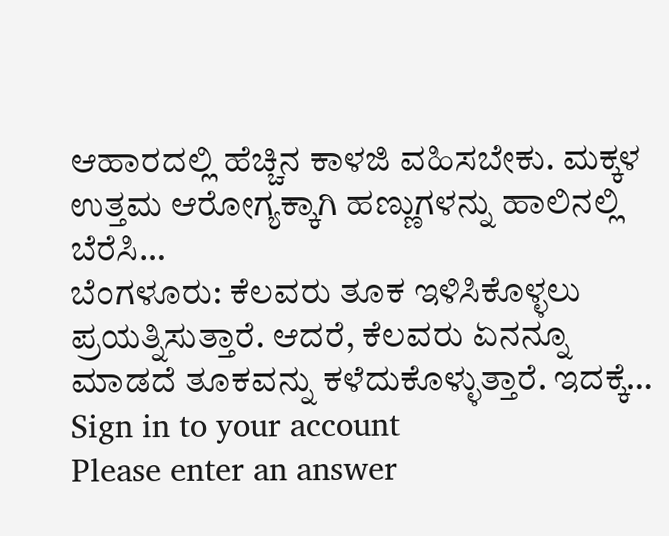ಆಹಾರದಲ್ಲಿ ಹೆಚ್ಚಿನ ಕಾಳಜಿ ವಹಿಸಬೇಕು. ಮಕ್ಕಳ ಉತ್ತಮ ಆರೋಗ್ಯಕ್ಕಾಗಿ ಹಣ್ಣುಗಳನ್ನು ಹಾಲಿನಲ್ಲಿ ಬೆರೆಸಿ…
ಬೆಂಗಳೂರು: ಕೆಲವರು ತೂಕ ಇಳಿಸಿಕೊಳ್ಳಲು ಪ್ರಯತ್ನಿಸುತ್ತಾರೆ. ಆದರೆ, ಕೆಲವರು ಏನನ್ನೂ ಮಾಡದೆ ತೂಕವನ್ನು ಕಳೆದುಕೊಳ್ಳುತ್ತಾರೆ. ಇದಕ್ಕೆ…
Sign in to your account
Please enter an answer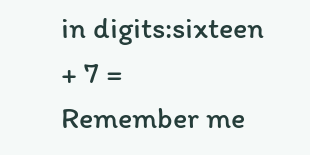in digits:sixteen + 7 =
Remember me